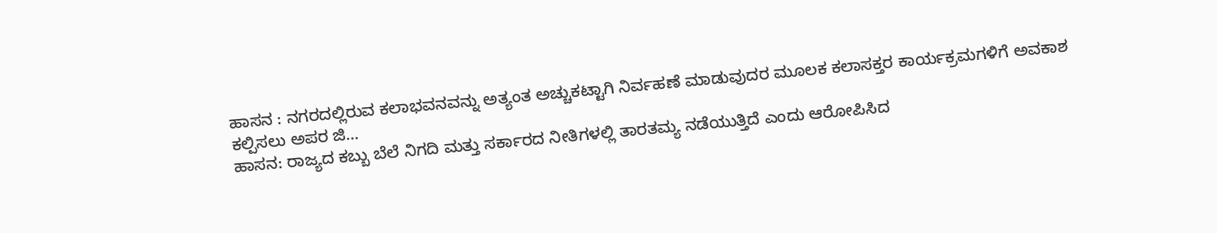ಹಾಸನ : ನಗರದಲ್ಲಿರುವ ಕಲಾಭವನವನ್ನು ಅತ್ಯಂತ ಅಚ್ಚುಕಟ್ಟಾಗಿ ನಿರ್ವಹಣೆ ಮಾಡುವುದರ ಮೂಲಕ ಕಲಾಸಕ್ತರ ಕಾರ್ಯಕ್ರಮಗಳಿಗೆ ಅವಕಾಶ ಕಲ್ಪಿಸಲು ಅಪರ ಜಿ…
ಹಾಸನ: ರಾಜ್ಯದ ಕಬ್ಬು ಬೆಲೆ ನಿಗದಿ ಮತ್ತು ಸರ್ಕಾರದ ನೀತಿಗಳಲ್ಲಿ ತಾರತಮ್ಯ ನಡೆಯುತ್ತಿದೆ ಎಂದು ಆರೋಪಿಸಿದ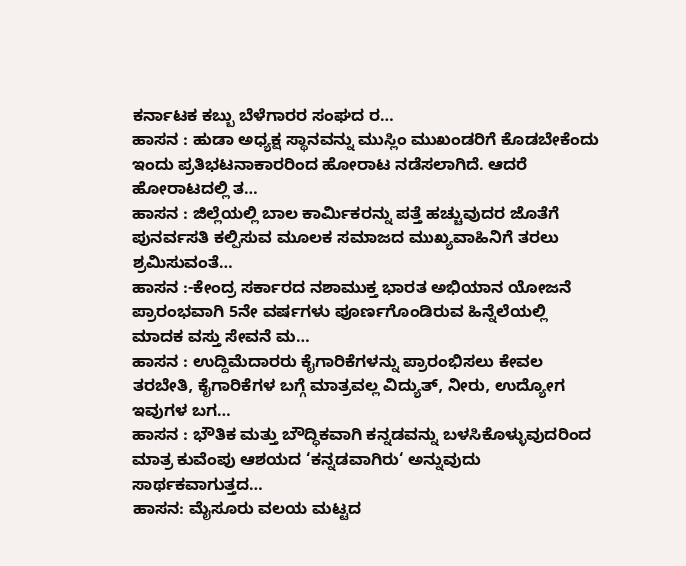ಕರ್ನಾಟಕ ಕಬ್ಬು ಬೆಳೆಗಾರರ ಸಂಘದ ರ…
ಹಾಸನ : ಹುಡಾ ಅಧ್ಯಕ್ಷ ಸ್ಥಾನವನ್ನು ಮುಸ್ಲಿಂ ಮುಖಂಡರಿಗೆ ಕೊಡಬೇಕೆಂದು ಇಂದು ಪ್ರತಿಭಟನಾಕಾರರಿಂದ ಹೋರಾಟ ನಡೆಸಲಾಗಿದೆ. ಆದರೆ ಹೋರಾಟದಲ್ಲಿ ತ…
ಹಾಸನ : ಜಿಲ್ಲೆಯಲ್ಲಿ ಬಾಲ ಕಾರ್ಮಿಕರನ್ನು ಪತ್ತೆ ಹಚ್ಚುವುದರ ಜೊತೆಗೆ ಪುನರ್ವಸತಿ ಕಲ್ಪಿಸುವ ಮೂಲಕ ಸಮಾಜದ ಮುಖ್ಯವಾಹಿನಿಗೆ ತರಲು ಶ್ರಮಿಸುವಂತೆ…
ಹಾಸನ :-ಕೇಂದ್ರ ಸರ್ಕಾರದ ನಶಾಮುಕ್ತ ಭಾರತ ಅಭಿಯಾನ ಯೋಜನೆ ಪ್ರಾರಂಭವಾಗಿ 5ನೇ ವರ್ಷಗಳು ಪೂರ್ಣಗೊಂಡಿರುವ ಹಿನ್ನೆಲೆಯಲ್ಲಿ ಮಾದಕ ವಸ್ತು ಸೇವನೆ ಮ…
ಹಾಸನ : ಉದ್ದಿಮೆದಾರರು ಕೈಗಾರಿಕೆಗಳನ್ನು ಪ್ರಾರಂಭಿಸಲು ಕೇವಲ ತರಬೇತಿ, ಕೈಗಾರಿಕೆಗಳ ಬಗ್ಗೆ ಮಾತ್ರವಲ್ಲ ವಿದ್ಯುತ್, ನೀರು, ಉದ್ಯೋಗ ಇವುಗಳ ಬಗ…
ಹಾಸನ : ಭೌತಿಕ ಮತ್ತು ಬೌದ್ಧಿಕವಾಗಿ ಕನ್ನಡವನ್ನು ಬಳಸಿಕೊಳ್ಳುವುದರಿಂದ ಮಾತ್ರ ಕುವೆಂಪು ಆಶಯದ ‘ಕನ್ನಡವಾಗಿರು‘ ಅನ್ನುವುದು ಸಾರ್ಥಕವಾಗುತ್ತದ…
ಹಾಸನ: ಮೈಸೂರು ವಲಯ ಮಟ್ಟದ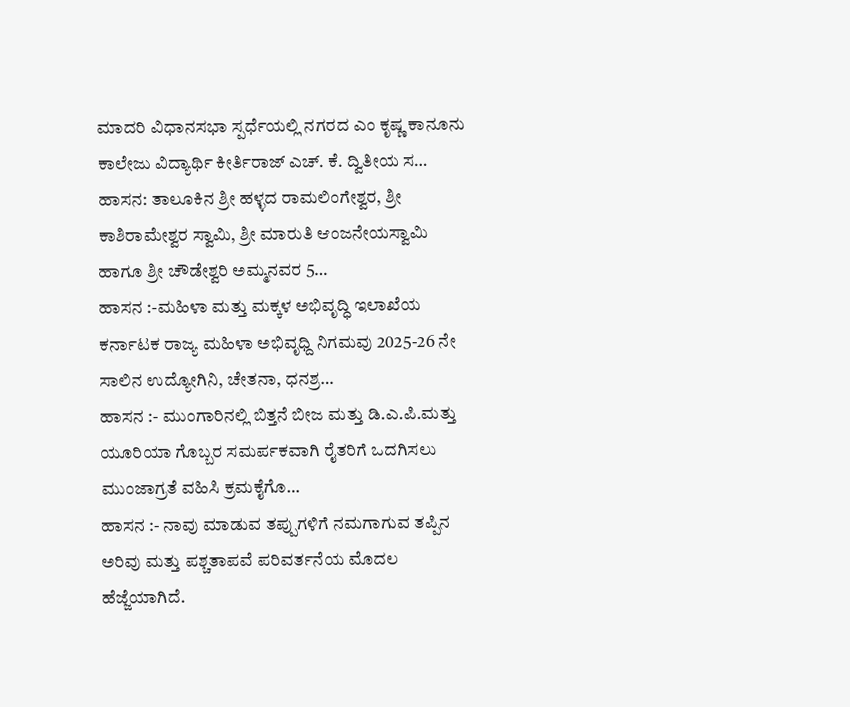ಮಾದರಿ ವಿಧಾನಸಭಾ ಸ್ಪರ್ಧೆಯಲ್ಲಿ ನಗರದ ಎಂ ಕೃಷ್ಣ ಕಾನೂನು ಕಾಲೇಜು ವಿದ್ಯಾರ್ಥಿ ಕೀರ್ತಿರಾಜ್ ಎಚ್. ಕೆ. ದ್ವಿತೀಯ ಸ…
ಹಾಸನ: ತಾಲೂಕಿನ ಶ್ರೀ ಹಳ್ಳದ ರಾಮಲಿಂಗೇಶ್ವರ, ಶ್ರೀ ಕಾಶಿರಾಮೇಶ್ವರ ಸ್ವಾಮಿ, ಶ್ರೀ ಮಾರುತಿ ಆಂಜನೇಯಸ್ವಾಮಿ ಹಾಗೂ ಶ್ರೀ ಚೌಡೇಶ್ವರಿ ಅಮ್ಮನವರ 5…
ಹಾಸನ :-ಮಹಿಳಾ ಮತ್ತು ಮಕ್ಕಳ ಅಭಿವೃದ್ಧಿ ಇಲಾಖೆಯ ಕರ್ನಾಟಕ ರಾಜ್ಯ ಮಹಿಳಾ ಅಭಿವೃಧ್ದಿ ನಿಗಮವು 2025-26 ನೇ ಸಾಲಿನ ಉದ್ಯೋಗಿನಿ, ಚೇತನಾ, ಧನಶ್ರ…
ಹಾಸನ :- ಮುಂಗಾರಿನಲ್ಲಿ ಬಿತ್ತನೆ ಬೀಜ ಮತ್ತು ಡಿ.ಎ.ಪಿ.ಮತ್ತು ಯೂರಿಯಾ ಗೊಬ್ಬರ ಸಮರ್ಪಕವಾಗಿ ರೈತರಿಗೆ ಒದಗಿಸಲು ಮುಂಜಾಗ್ರತೆ ವಹಿಸಿ ಕ್ರಮಕೈಗೊ…
ಹಾಸನ :- ನಾವು ಮಾಡುವ ತಪ್ಪುಗಳಿಗೆ ನಮಗಾಗುವ ತಪ್ಪಿನ ಅರಿವು ಮತ್ತು ಪಶ್ಚತಾಪವೆ ಪರಿವರ್ತನೆಯ ಮೊದಲ ಹೆಜ್ಜೆಯಾಗಿದೆ.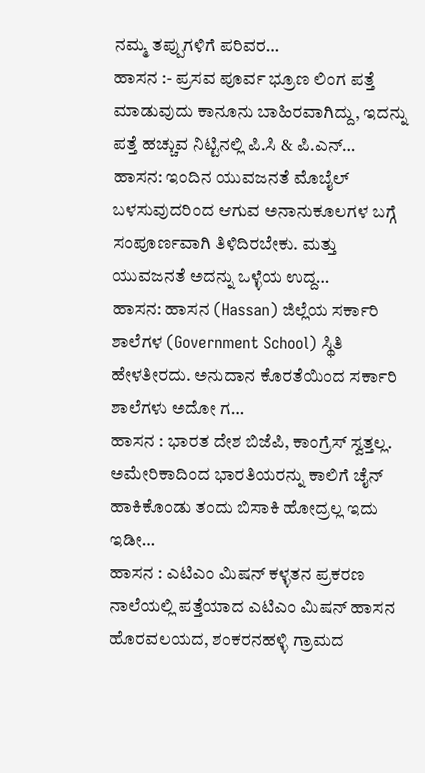ನಮ್ಮ ತಪ್ಪುಗಳಿಗೆ ಪರಿವರ…
ಹಾಸನ :- ಪ್ರಸವ ಪೂರ್ವ ಭ್ರೂಣ ಲಿಂಗ ಪತ್ತೆ ಮಾಡುವುದು ಕಾನೂನು ಬಾಹಿರವಾಗಿದ್ದು, ಇದನ್ನು ಪತ್ತೆ ಹಚ್ಚುವ ನಿಟ್ಟಿನಲ್ಲಿ ಪಿ.ಸಿ & ಪಿ.ಎನ್…
ಹಾಸನ: ಇಂದಿನ ಯುವಜನತೆ ಮೊಬೈಲ್ ಬಳಸುವುದರಿಂದ ಆಗುವ ಅನಾನುಕೂಲಗಳ ಬಗ್ಗೆ ಸಂಪೂರ್ಣವಾಗಿ ತಿಳಿದಿರಬೇಕು. ಮತ್ತು ಯುವಜನತೆ ಅದನ್ನು ಒಳ್ಳೆಯ ಉದ್ದ…
ಹಾಸನ: ಹಾಸನ (Hassan) ಜಿಲ್ಲೆಯ ಸರ್ಕಾರಿ ಶಾಲೆಗಳ (Government School) ಸ್ಥಿತಿ ಹೇಳತೀರದು. ಅನುದಾನ ಕೊರತೆಯಿಂದ ಸರ್ಕಾರಿ ಶಾಲೆಗಳು ಅದೋ ಗ…
ಹಾಸನ : ಭಾರತ ದೇಶ ಬಿಜೆಪಿ, ಕಾಂಗ್ರೆಸ್ ಸ್ವತ್ತಲ್ಲ. ಅಮೇರಿಕಾದಿಂದ ಭಾರತಿಯರನ್ನು ಕಾಲಿಗೆ ಚೈನ್ ಹಾಕಿಕೊಂಡು ತಂದು ಬಿಸಾಕಿ ಹೋದ್ರಲ್ಲ ಇದು ಇಡೀ…
ಹಾಸನ : ಎಟಿಎಂ ಮಿಷನ್ ಕಳ್ಳತನ ಪ್ರಕರಣ ನಾಲೆಯಲ್ಲಿ ಪತ್ತೆಯಾದ ಎಟಿಎಂ ಮಿಷನ್ ಹಾಸನ ಹೊರವಲಯದ, ಶಂಕರನಹಳ್ಳಿ ಗ್ರಾಮದ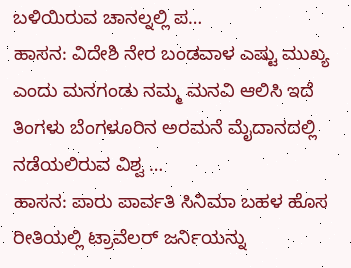ಬಳಿಯಿರುವ ಚಾನಲ್ನಲ್ಲಿ ಪ…
ಹಾಸನ: ವಿದೇಶಿ ನೇರ ಬಂಡವಾಳ ಎಷ್ಟು ಮುಖ್ಯ ಎಂದು ಮನಗಂಡು ನಮ್ಮ ಮನವಿ ಆಲಿಸಿ ಇದೆ ತಿಂಗಳು ಬೆಂಗಳೂರಿನ ಅರಮನೆ ಮೈದಾನದಲ್ಲಿ ನಡೆಯಲಿರುವ ವಿಶ್ವ …
ಹಾಸನ: ಪಾರು ಪಾರ್ವತಿ ಸಿನಿಮಾ ಬಹಳ ಹೊಸ ರೀತಿಯಲ್ಲಿ ಟ್ರಾವೆಲರ್ ಜರ್ನಿಯನ್ನು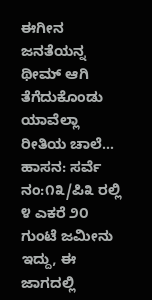ಈಗೀನ ಜನತೆಯನ್ನ ಥೀಮ್ ಆಗಿ ತೆಗೆದುಕೊಂಡು ಯಾವೆಲ್ಲಾ ರೀತಿಯ ಚಾಲೆ…
ಹಾಸನ: ಸರ್ವೆ ನಂ:೧೩/ಪಿ೩ ರಲ್ಲಿ ೪ ಎಕರೆ ೨೦ ಗುಂಟೆ ಜಮೀನು ಇದ್ದು, ಈ ಜಾಗದಲ್ಲಿ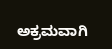ಅಕ್ರಮವಾಗಿ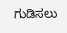ಗುಡಿಸಲು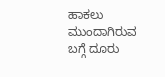ಹಾಕಲು ಮುಂದಾಗಿರುವ ಬಗ್ಗೆ ದೂರು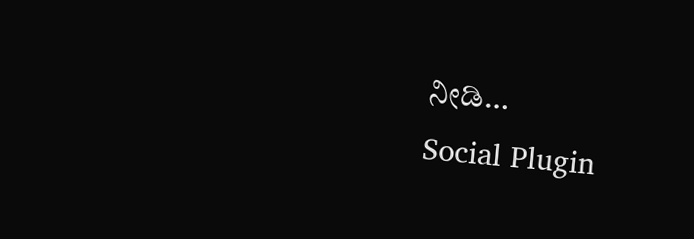ನೀಡಿ…
Social Plugin